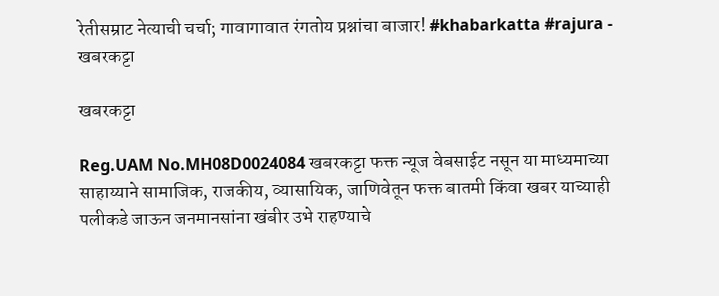रेतीसम्राट नेत्याची चर्चा; गावागावात रंगतोय प्रश्नांचा बाजार! #khabarkatta #rajura - खबरकट्टा

खबरकट्टा

Reg.UAM No.MH08D0024084 खबरकट्टा फक्त न्यूज वेबसाईट नसून या माध्यमाच्या साहाय्याने सामाजिक, राजकीय, व्यासायिक, जाणिवेतून फक्त बातमी किंवा खबर याच्याही पलीकडे जाऊन जनमानसांना खंबीर उभे राहण्याचे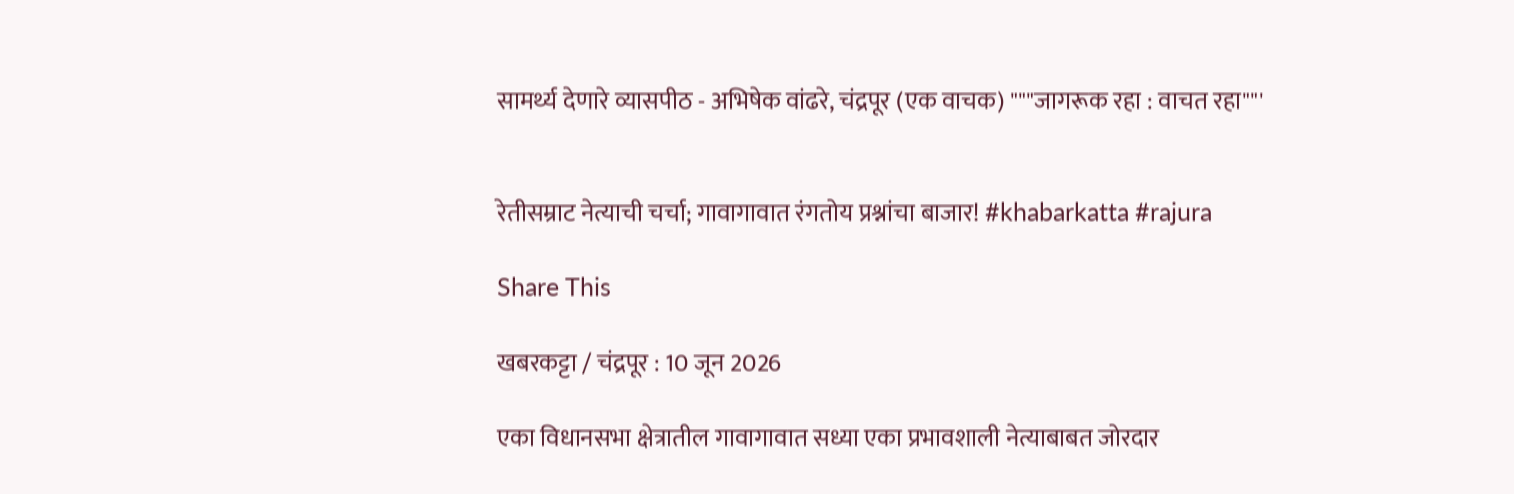सामर्थ्य देणारे व्यासपीठ - अभिषेक वांढरे, चंद्रपूर (एक वाचक) """जागरूक रहा : वाचत रहा""'


रेतीसम्राट नेत्याची चर्चा; गावागावात रंगतोय प्रश्नांचा बाजार! #khabarkatta #rajura

Share This

खबरकट्टा / चंद्रपूर : 10 जून 2026

एका विधानसभा क्षेत्रातील गावागावात सध्या एका प्रभावशाली नेत्याबाबत जोरदार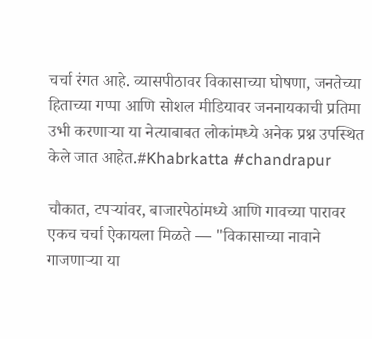चर्चा रंगत आहे. व्यासपीठावर विकासाच्या घोषणा, जनतेच्या हिताच्या गप्पा आणि सोशल मीडियावर जननायकाची प्रतिमा उभी करणाऱ्या या नेत्याबाबत लोकांमध्ये अनेक प्रश्न उपस्थित केले जात आहेत.#Khabrkatta #chandrapur

चौकात, टपऱ्यांवर, बाजारपेठांमध्ये आणि गावच्या पारावर एकच चर्चा ऐकायला मिळते — "विकासाच्या नावाने गाजणाऱ्या या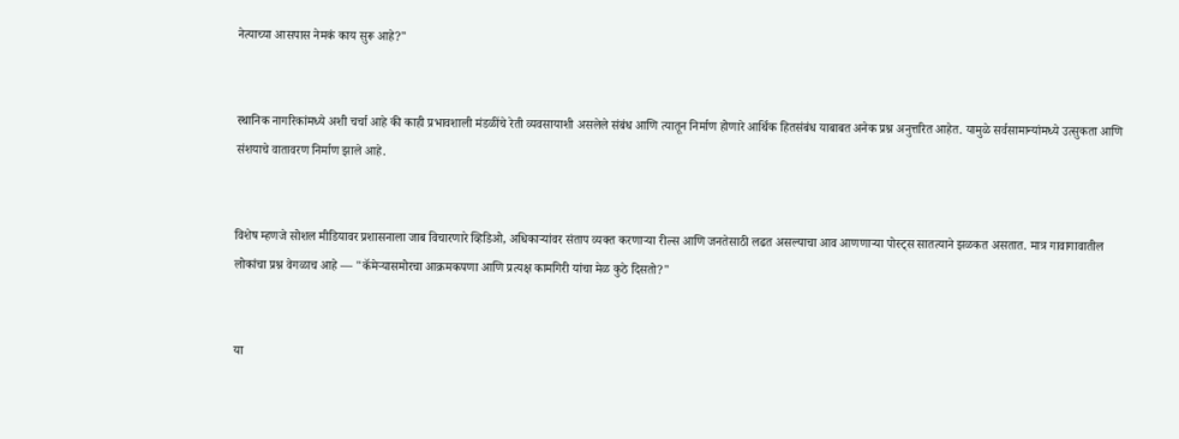नेत्याच्या आसपास नेमकं काय सुरू आहे?"


स्थानिक नागरिकांमध्ये अशी चर्चा आहे की काही प्रभावशाली मंडळींचे रेती व्यवसायाशी असलेले संबंध आणि त्यातून निर्माण होणारे आर्थिक हितसंबंध याबाबत अनेक प्रश्न अनुत्तरित आहेत. यामुळे सर्वसामान्यांमध्ये उत्सुकता आणि संशयाचे वातावरण निर्माण झाले आहे.


विशेष म्हणजे सोशल मीडियावर प्रशासनाला जाब विचारणारे व्हिडिओ, अधिकाऱ्यांवर संताप व्यक्त करणाऱ्या रील्स आणि जनतेसाठी लढत असल्याचा आव आणणाऱ्या पोस्ट्स सातत्याने झळकत असतात. मात्र गावागावातील लोकांचा प्रश्न वेगळाच आहे — "कॅमेऱ्यासमोरचा आक्रमकपणा आणि प्रत्यक्ष कामगिरी यांचा मेळ कुठे दिसतो?"


या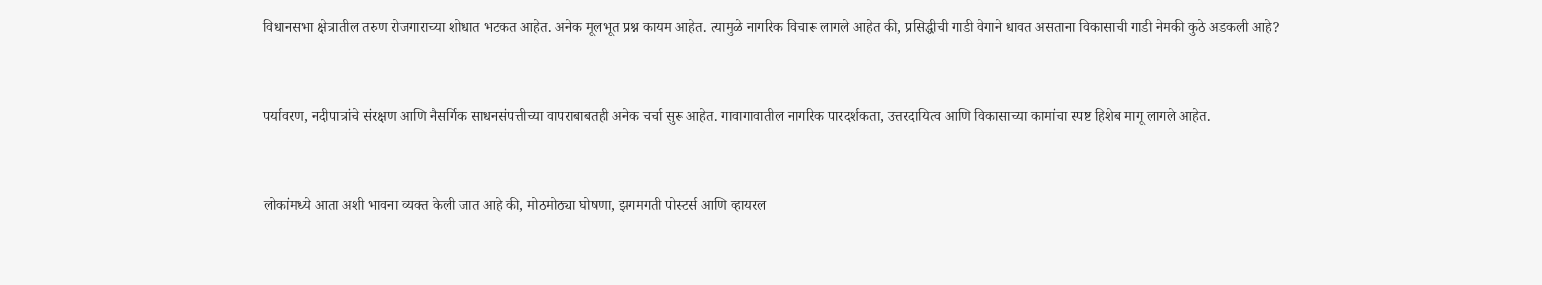विधानसभा क्षेत्रातील तरुण रोजगाराच्या शोधात भटकत आहेत. अनेक मूलभूत प्रश्न कायम आहेत. त्यामुळे नागरिक विचारू लागले आहेत की, प्रसिद्धीची गाडी वेगाने धावत असताना विकासाची गाडी नेमकी कुठे अडकली आहे?


पर्यावरण, नदीपात्रांचे संरक्षण आणि नैसर्गिक साधनसंपत्तीच्या वापराबाबतही अनेक चर्चा सुरू आहेत. गावागावातील नागरिक पारदर्शकता, उत्तरदायित्व आणि विकासाच्या कामांचा स्पष्ट हिशेब मागू लागले आहेत.


लोकांमध्ये आता अशी भावना व्यक्त केली जात आहे की, मोठमोठ्या घोषणा, झगमगती पोस्टर्स आणि व्हायरल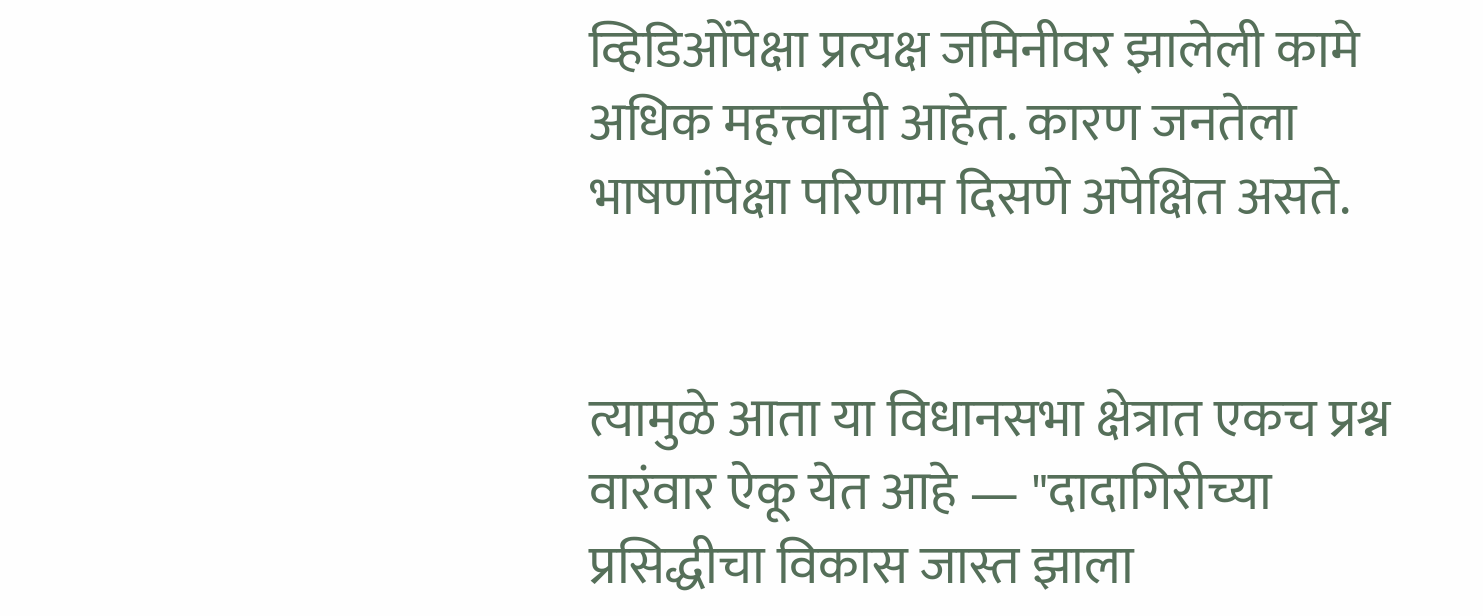व्हिडिओंपेक्षा प्रत्यक्ष जमिनीवर झालेली कामे अधिक महत्त्वाची आहेत. कारण जनतेला भाषणांपेक्षा परिणाम दिसणे अपेक्षित असते.


त्यामुळे आता या विधानसभा क्षेत्रात एकच प्रश्न वारंवार ऐकू येत आहे — "दादागिरीच्या प्रसिद्धीचा विकास जास्त झाला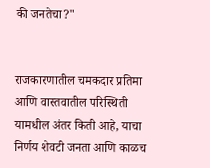की जनतेचा?"


राजकारणातील चमकदार प्रतिमा आणि वास्तवातील परिस्थिती यामधील अंतर किती आहे, याचा निर्णय शेवटी जनता आणि काळच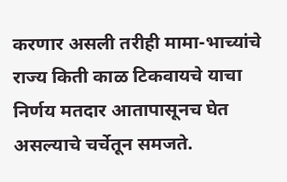करणार असली तरीही मामा-भाच्यांचे राज्य किती काळ टिकवायचे याचा निर्णय मतदार आतापासूनच घेत असल्याचे चर्चेतून समजते.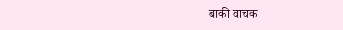बाकी वाचक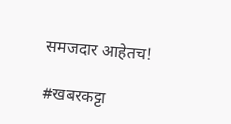समजदार आहेतच!

#खबरकट्टा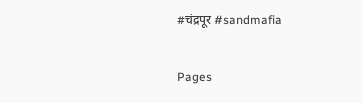#चंद्रपूर #sandmafia

Pages